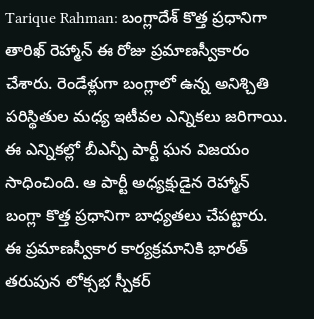Tarique Rahman: బంగ్లాదేశ్ కొత్త ప్రధానిగా తారిఖ్ రెహ్మాన్ ఈ రోజు ప్రమాణస్వీకారం చేశారు. రెండేళ్లుగా బంగ్లాలో ఉన్న అనిశ్చితి పరిస్థితుల మధ్య ఇటీవల ఎన్నికలు జరిగాయి. ఈ ఎన్నికల్లో బీఎన్పీ పార్టీ ఘన విజయం సాధించింది. ఆ పార్టీ అధ్యక్షుడైన రెహ్మాన్ బంగ్లా కొత్త ప్రధానిగా బాధ్యతలు చేపట్టారు. ఈ ప్రమాణస్వీకార కార్యక్రమానికి భారత్ తరుపున లోక్సభ స్పీకర్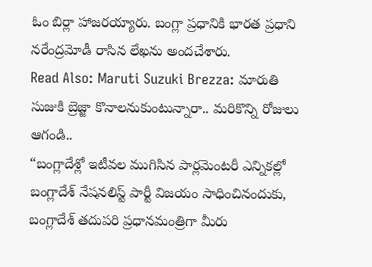ఓం బిర్లా హాజరయ్యారు. బంగ్లా ప్రధానికి భారత ప్రధాని నరేంద్రమోడీ రాసిన లేఖను అందచేశారు.
Read Also: Maruti Suzuki Brezza: మారుతి సుజుకి బ్రెజ్జా కొనాలనుకుంటున్నారా.. మరికొన్ని రోజులు ఆగండి..
“బంగ్లాదేశ్లో ఇటీవల ముగిసిన పార్లమెంటరీ ఎన్నికల్లో బంగ్లాదేశ్ నేషనలిస్ట్ పార్టీ విజయం సాధించినందుకు, బంగ్లాదేశ్ తదుపరి ప్రధానమంత్రిగా మీరు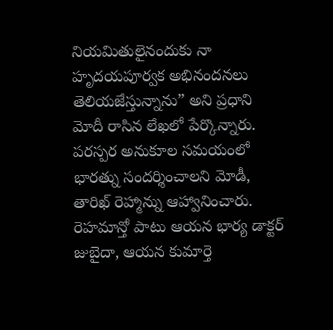నియమితులైనందుకు నా హృదయపూర్వక అభినందనలు తెలియజేస్తున్నాను” అని ప్రధాని మోదీ రాసిన లేఖలో పేర్కొన్నారు. పరస్పర అనుకూల సమయంలో భారత్ను సందర్శించాలని మోడీ, తారిఖ్ రెహ్మాన్ను ఆహ్వానించారు. రెహమాన్తో పాటు ఆయన భార్య డాక్టర్ జుబైదా, ఆయన కుమార్తె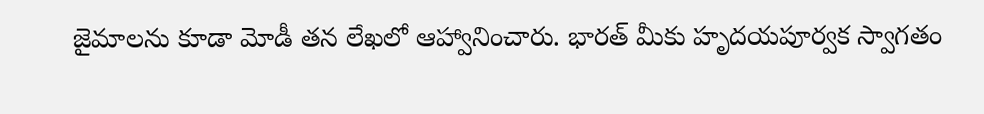జైమాలను కూడా మోడీ తన లేఖలో ఆహ్వానించారు. భారత్ మీకు హృదయపూర్వక స్వాగతం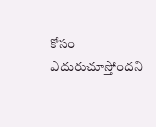కోసం ఎదురుచూస్తోందని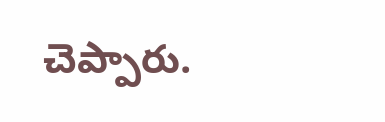చెప్పారు.